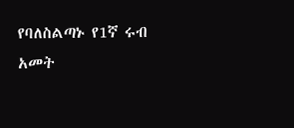የባለስልጣኑ የ1ኛ ሩብ አመት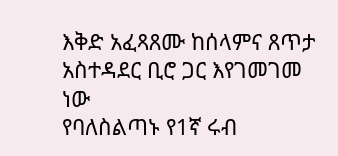እቅድ አፈጻጸሙ ከሰላምና ጸጥታ አስተዳደር ቢሮ ጋር እየገመገመ ነው
የባለስልጣኑ የ1ኛ ሩብ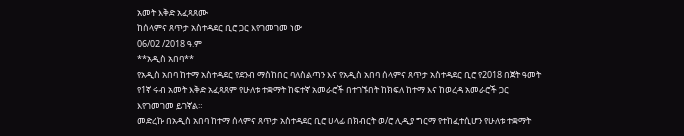አመት እቅድ አፈጻጸሙ
ከሰላምና ጸጥታ አስተዳደር ቢሮ ጋር እየገመገመ ነው
06/02 /2018 ዓ.ም
**አዲስ አበባ**
የአዲስ አበባ ከተማ አስተዳደር የደንብ ማስከበር ባለስልጣን እና የአዲስ አበባ ሰላምና ጸጥታ አስተዳደር ቢሮ የ2018 በጀት ዓመት የ1ኛ ሩብ አመት እቅድ አፈጻጸም የሁለቱ ተቋማት ከፍተኛ አመራሮች በተገኙበት ከክፍለ ከተማ እና ከወረዳ አመራሮች ጋር እየገመገመ ይገኛል።
መድረኩ በአዲስ አበባ ከተማ ሰላምና ጸጥታ አስተዳደር ቢሮ ሀላፊ በክብርት ወ/ሮ ሊዲያ ግርማ የተከፈተሲሆን የሁለቱ ተቋማት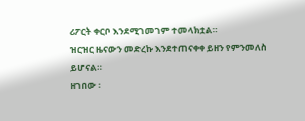ሪፖርት ቀርቦ እንደሚገመገም ተመላክቷል።
ዝርዝር ዜናውን መድረኩ እንደተጠናቀቀ ይዘን የምንመለስ ይሆናል።
ዘገበው ፡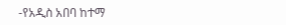-የአዲስ አበባ ከተማ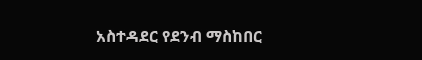አስተዳደር የደንብ ማስከበር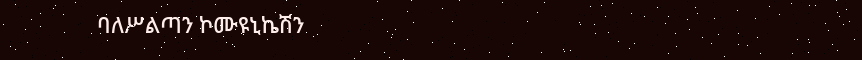ባለሥልጣን ኮሙዩኒኬሽን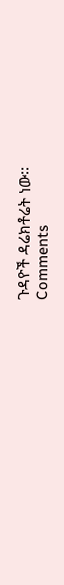ጉዳዮች ዳሬክቶሬት ነው፡፡
Comments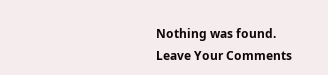Nothing was found.
Leave Your Comments